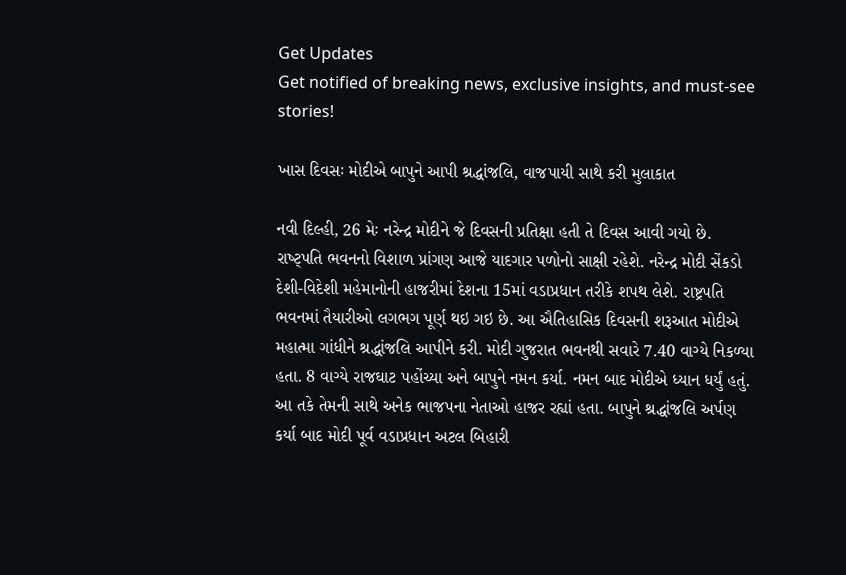Get Updates
Get notified of breaking news, exclusive insights, and must-see stories!

ખાસ દિવસઃ મોદીએ બાપુને આપી શ્રદ્ધાંજલિ, વાજપાયી સાથે કરી મુલાકાત

નવી દિલ્હી, 26 મેઃ નરેન્દ્ર મોદીને જે દિવસની પ્રતિક્ષા હતી તે દિવસ આવી ગયો છે. રાષ્ટ્પતિ ભવનનો વિશાળ પ્રાંગણ આજે યાદગાર પળોનો સાક્ષી રહેશે. નરેન્દ્ર મોદી સેંકડો દેશી-વિદેશી મહેમાનોની હાજરીમાં દેશના 15માં વડાપ્રધાન તરીકે શપથ લેશે. રાષ્ટ્રપતિ ભવનમાં તૈયારીઓ લગભગ પૂર્ણ થઇ ગઇ છે. આ ઐતિહાસિક દિવસની શરૂઆત મોદીએ મહાત્મા ગાંધીને શ્રદ્ધાંજલિ આપીને કરી. મોદી ગુજરાત ભવનથી સવારે 7.40 વાગ્યે નિકળ્યા હતા. 8 વાગ્યે રાજઘાટ પહોંચ્યા અને બાપુને નમન કર્યા. નમન બાદ મોદીએ ધ્યાન ધર્યું હતું. આ તકે તેમની સાથે અનેક ભાજપના નેતાઓ હાજર રહ્યાં હતા. બાપુને શ્રદ્ધાંજલિ અર્પણ કર્યા બાદ મોદી પૂર્વ વડાપ્રધાન અટલ બિહારી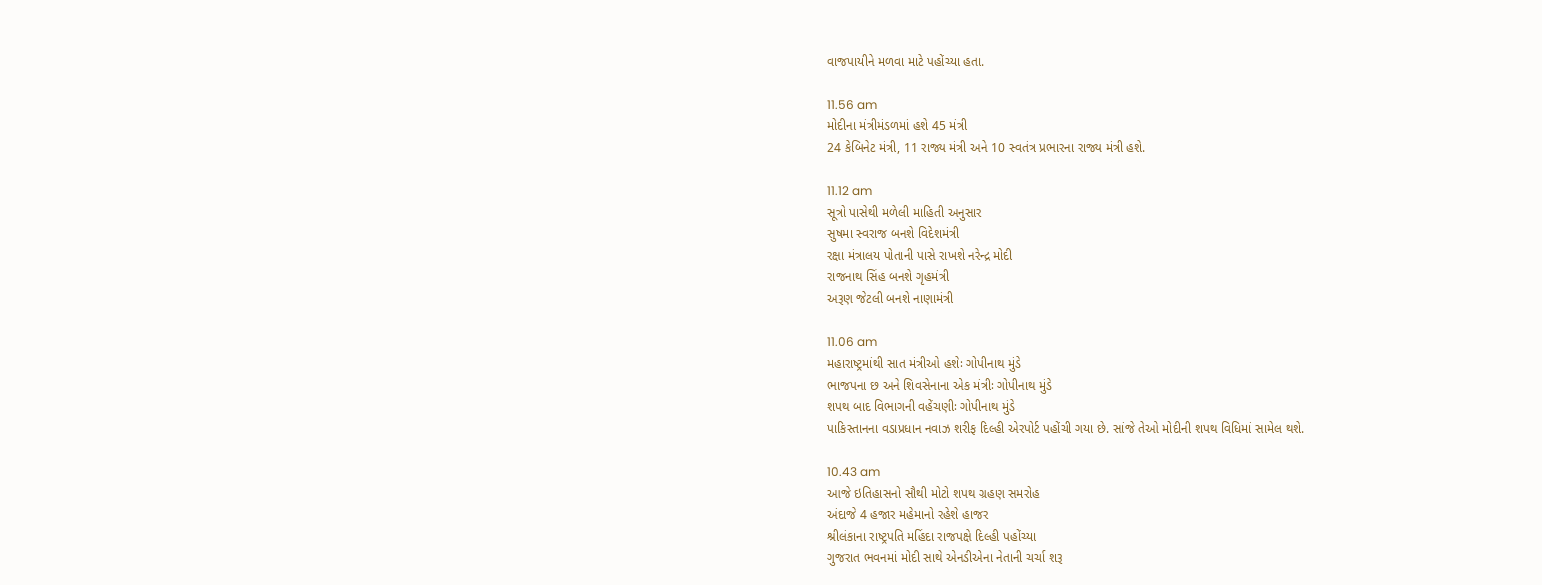વાજપાયીને મળવા માટે પહોંચ્યા હતા.

11.56 am
મોદીના મંત્રીમંડળમાં હશે 45 મંત્રી
24 કેબિનેટ મંત્રી, 11 રાજ્ય મંત્રી અને 10 સ્વતંત્ર પ્રભારના રાજ્ય મંત્રી હશે.

11.12 am
સૂત્રો પાસેથી મળેલી માહિતી અનુસાર
સુષમા સ્વરાજ બનશે વિદેશમંત્રી
રક્ષા મંત્રાલય પોતાની પાસે રાખશે નરેન્દ્ર મોદી
રાજનાથ સિંહ બનશે ગૃહમંત્રી
અરૂણ જેટલી બનશે નાણામંત્રી

11.06 am
મહારાષ્ટ્રમાંથી સાત મંત્રીઓ હશેઃ ગોપીનાથ મુંડે
ભાજપના છ અને શિવસેનાના એક મંત્રીઃ ગોપીનાથ મુંડે
શપથ બાદ વિભાગની વહેંચણીઃ ગોપીનાથ મુંડે
પાકિસ્તાનના વડાપ્રધાન નવાઝ શરીફ દિલ્હી એરપોર્ટ પહોંચી ગયા છે. સાંજે તેઓ મોદીની શપથ વિધિમાં સામેલ થશે.

10.43 am
આજે ઇતિહાસનો સૌથી મોટો શપથ ગ્રહણ સમરોહ
અંદાજે 4 હજાર મહેમાનો રહેશે હાજર
શ્રીલંકાના રાષ્ટ્રપતિ મહિંદા રાજપક્ષે દિલ્હી પહોંચ્યા
ગુજરાત ભવનમાં મોદી સાથે એનડીએના નેતાની ચર્ચા શરૂ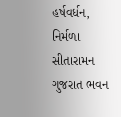હર્ષવર્ધન, નિર્મળા સીતારામન ગુજરાત ભવન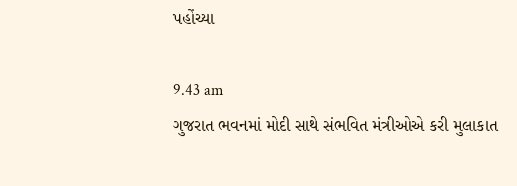પહોંચ્યા

9.43 am
ગુજરાત ભવનમાં મોદી સાથે સંભવિત મંત્રીઓએ કરી મુલાકાત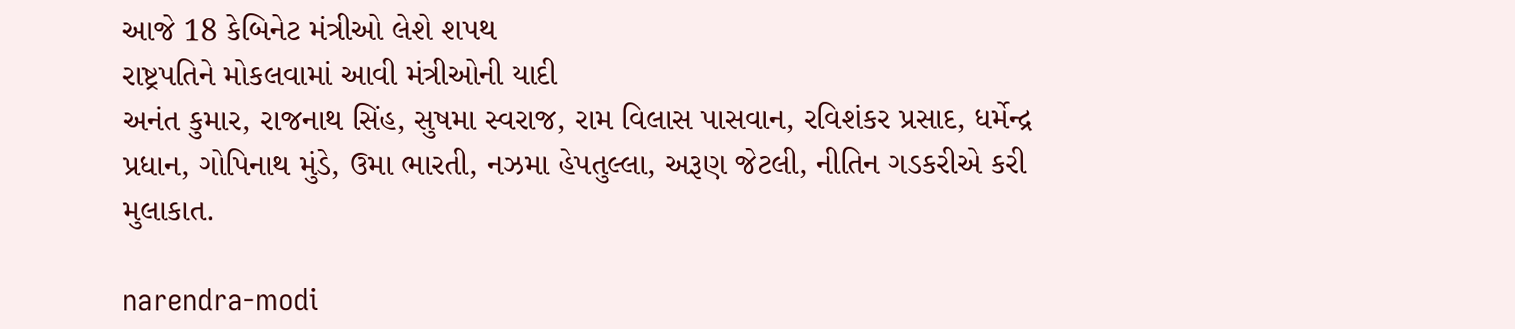આજે 18 કેબિનેટ મંત્રીઓ લેશે શપથ
રાષ્ટ્રપતિને મોકલવામાં આવી મંત્રીઓની યાદી
અનંત કુમાર, રાજનાથ સિંહ, સુષમા સ્વરાજ, રામ વિલાસ પાસવાન, રવિશંકર પ્રસાદ, ધર્મેન્દ્ર પ્રધાન, ગોપિનાથ મુંડે, ઉમા ભારતી, નઝમા હેપતુલ્લા, અરૂણ જેટલી, નીતિન ગડકરીએ કરી મુલાકાત.

narendra-modi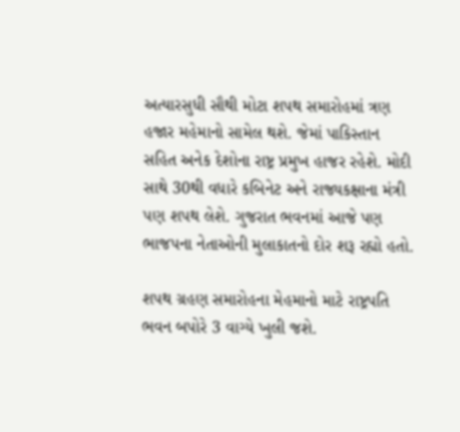અત્યારસુધી સૌથી મોટા શપથ સમારોહમાં ત્રણ હજાર મહેમાનો સામેલ થશે. જેમાં પાકિસ્તાન સહિત અનેક દેશોના રાષ્ટ્ર પ્રમુખ હાજર રહેશે. મોદી સાથે 30થી વધારે કબિનેટ અને રાજ્યકક્ષાના મંત્રી પણ શપથ લેશે. ગુજરાત ભવનમાં આજે પણ ભાજપના નેતાઓની મુલાકાતનો દોર શરૂ રહ્યો હતો.

શપથ ગ્રહણ સમારોહના મેહમાનો માટે રાષ્ટ્રપતિ ભવન બપોરે 3 વાગ્યે ખુલી જશે.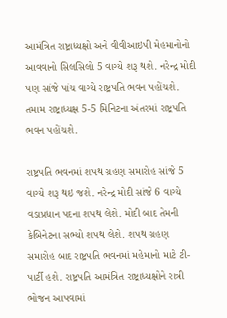આમંત્રિત રાષ્ટ્રાધ્યક્ષો અને વીવીઆઇપી મેહમાનોનો આવવાનો સિલસિલો 5 વાગ્યે શરૂ થશે. નરેન્દ્ર મોદી પણ સાંજે પાંચ વાગ્યે રાષ્ટ્રપતિ ભવન પહોંચશે. તમામ રાષ્ટ્રાધ્યક્ષ 5-5 મિનિટના અંતરમાં રાષ્ટ્રપતિ ભવન પહોંચશે.

રાષ્ટ્રપતિ ભવનમાં શપથ ગ્રહણ સમારોહ સાંજે 5 વાગ્યે શરૂ થઇ જશે. નરેન્દ્ર મોદી સાંજે 6 વાગ્યે વડાપ્રધાન પદના શપથ લેશે. મોદી બાદ તેમની કેબિનેટના સભ્યો શપથ લેશે. શપથ ગ્રહણ સમારોહ બાદ રાષ્ટ્રપતિ ભવનમાં મહેમાનો માટે ટી-પાર્ટી હશે. રાષ્ટ્રપતિ આમંત્રિત રાષ્ટ્રાધ્યક્ષોને રાત્રી ભોજન આપવામાં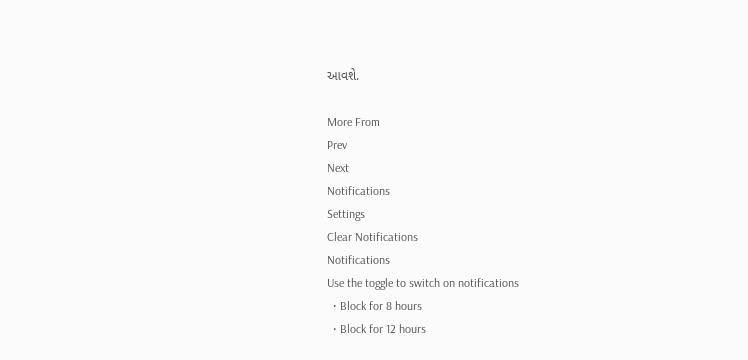આવશે.

More From
Prev
Next
Notifications
Settings
Clear Notifications
Notifications
Use the toggle to switch on notifications
  • Block for 8 hours
  • Block for 12 hours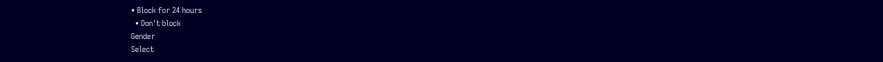• Block for 24 hours
  • Don't block
Gender
Select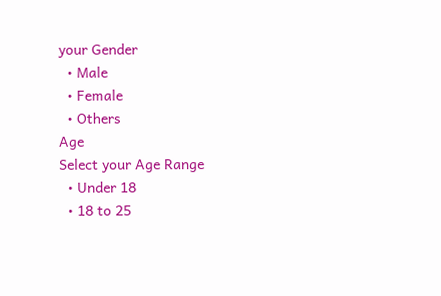your Gender
  • Male
  • Female
  • Others
Age
Select your Age Range
  • Under 18
  • 18 to 25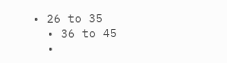• 26 to 35
  • 36 to 45
  •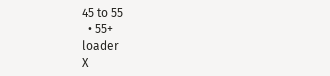45 to 55
  • 55+
loader
X